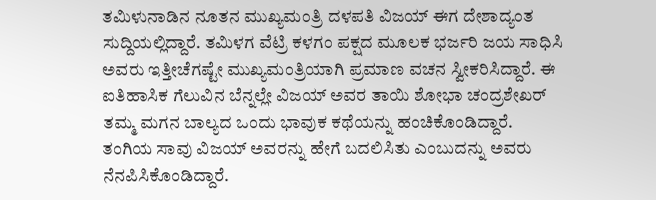ತಮಿಳುನಾಡಿನ ನೂತನ ಮುಖ್ಯಮಂತ್ರಿ ದಳಪತಿ ವಿಜಯ್ ಈಗ ದೇಶಾದ್ಯಂತ ಸುದ್ದಿಯಲ್ಲಿದ್ದಾರೆ. ತಮಿಳಗ ವೆಟ್ರಿ ಕಳಗಂ ಪಕ್ಷದ ಮೂಲಕ ಭರ್ಜರಿ ಜಯ ಸಾಧಿಸಿ ಅವರು ಇತ್ತೀಚೆಗಷ್ಟೇ ಮುಖ್ಯಮಂತ್ರಿಯಾಗಿ ಪ್ರಮಾಣ ವಚನ ಸ್ವೀಕರಿಸಿದ್ದಾರೆ. ಈ ಐತಿಹಾಸಿಕ ಗೆಲುವಿನ ಬೆನ್ನಲ್ಲೇ ವಿಜಯ್ ಅವರ ತಾಯಿ ಶೋಭಾ ಚಂದ್ರಶೇಖರ್ ತಮ್ಮ ಮಗನ ಬಾಲ್ಯದ ಒಂದು ಭಾವುಕ ಕಥೆಯನ್ನು ಹಂಚಿಕೊಂಡಿದ್ದಾರೆ. ತಂಗಿಯ ಸಾವು ವಿಜಯ್ ಅವರನ್ನು ಹೇಗೆ ಬದಲಿಸಿತು ಎಂಬುದನ್ನು ಅವರು ನೆನಪಿಸಿಕೊಂಡಿದ್ದಾರೆ.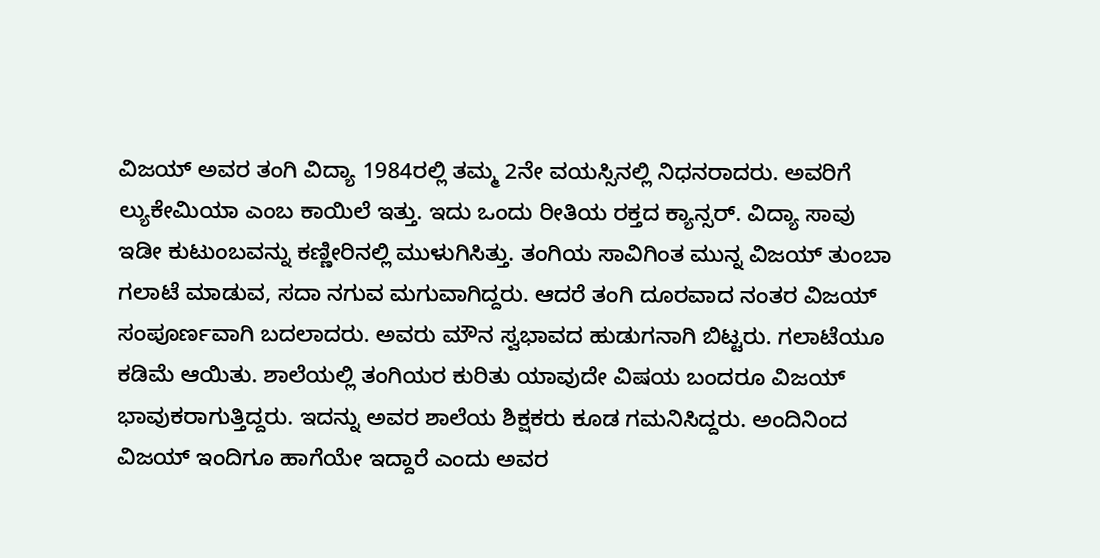ವಿಜಯ್ ಅವರ ತಂಗಿ ವಿದ್ಯಾ 1984ರಲ್ಲಿ ತಮ್ಮ 2ನೇ ವಯಸ್ಸಿನಲ್ಲಿ ನಿಧನರಾದರು. ಅವರಿಗೆ ಲ್ಯುಕೇಮಿಯಾ ಎಂಬ ಕಾಯಿಲೆ ಇತ್ತು. ಇದು ಒಂದು ರೀತಿಯ ರಕ್ತದ ಕ್ಯಾನ್ಸರ್. ವಿದ್ಯಾ ಸಾವು ಇಡೀ ಕುಟುಂಬವನ್ನು ಕಣ್ಣೀರಿನಲ್ಲಿ ಮುಳುಗಿಸಿತ್ತು. ತಂಗಿಯ ಸಾವಿಗಿಂತ ಮುನ್ನ ವಿಜಯ್ ತುಂಬಾ ಗಲಾಟೆ ಮಾಡುವ, ಸದಾ ನಗುವ ಮಗುವಾಗಿದ್ದರು. ಆದರೆ ತಂಗಿ ದೂರವಾದ ನಂತರ ವಿಜಯ್ ಸಂಪೂರ್ಣವಾಗಿ ಬದಲಾದರು. ಅವರು ಮೌನ ಸ್ವಭಾವದ ಹುಡುಗನಾಗಿ ಬಿಟ್ಟರು. ಗಲಾಟೆಯೂ ಕಡಿಮೆ ಆಯಿತು. ಶಾಲೆಯಲ್ಲಿ ತಂಗಿಯರ ಕುರಿತು ಯಾವುದೇ ವಿಷಯ ಬಂದರೂ ವಿಜಯ್ ಭಾವುಕರಾಗುತ್ತಿದ್ದರು. ಇದನ್ನು ಅವರ ಶಾಲೆಯ ಶಿಕ್ಷಕರು ಕೂಡ ಗಮನಿಸಿದ್ದರು. ಅಂದಿನಿಂದ ವಿಜಯ್ ಇಂದಿಗೂ ಹಾಗೆಯೇ ಇದ್ದಾರೆ ಎಂದು ಅವರ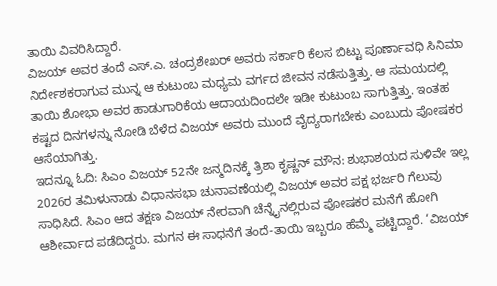ತಾಯಿ ವಿವರಿಸಿದ್ದಾರೆ.
ವಿಜಯ್ ಅವರ ತಂದೆ ಎಸ್.ಎ. ಚಂದ್ರಶೇಖರ್ ಅವರು ಸರ್ಕಾರಿ ಕೆಲಸ ಬಿಟ್ಟು ಪೂರ್ಣಾವಧಿ ಸಿನಿಮಾ ನಿರ್ದೇಶಕರಾಗುವ ಮುನ್ನ ಆ ಕುಟುಂಬ ಮಧ್ಯಮ ವರ್ಗದ ಜೀವನ ನಡೆಸುತ್ತಿತ್ತು. ಆ ಸಮಯದಲ್ಲಿ ತಾಯಿ ಶೋಭಾ ಅವರ ಹಾಡುಗಾರಿಕೆಯ ಆದಾಯದಿಂದಲೇ ಇಡೀ ಕುಟುಂಬ ಸಾಗುತ್ತಿತ್ತು. ಇಂತಹ ಕಷ್ಟದ ದಿನಗಳನ್ನು ನೋಡಿ ಬೆಳೆದ ವಿಜಯ್ ಅವರು ಮುಂದೆ ವೈದ್ಯರಾಗಬೇಕು ಎಂಬುದು ಪೋಷಕರ ಆಸೆಯಾಗಿತ್ತು.
ಇದನ್ನೂ ಓದಿ: ಸಿಎಂ ವಿಜಯ್ 52ನೇ ಜನ್ಮದಿನಕ್ಕೆ ತ್ರಿಶಾ ಕೃಷ್ಣನ್ ಮೌನ: ಶುಭಾಶಯದ ಸುಳಿವೇ ಇಲ್ಲ
2026ರ ತಮಿಳುನಾಡು ವಿಧಾನಸಭಾ ಚುನಾವಣೆಯಲ್ಲಿ ವಿಜಯ್ ಅವರ ಪಕ್ಷ ಭರ್ಜರಿ ಗೆಲುವು ಸಾಧಿಸಿದೆ. ಸಿಎಂ ಆದ ತಕ್ಷಣ ವಿಜಯ್ ನೇರವಾಗಿ ಚೆನ್ನೈನಲ್ಲಿರುವ ಪೋಷಕರ ಮನೆಗೆ ಹೋಗಿ ಆಶೀರ್ವಾದ ಪಡೆದಿದ್ದರು. ಮಗನ ಈ ಸಾಧನೆಗೆ ತಂದೆ-ತಾಯಿ ಇಬ್ಬರೂ ಹೆಮ್ಮೆ ಪಟ್ಟಿದ್ದಾರೆ. ‘ವಿಜಯ್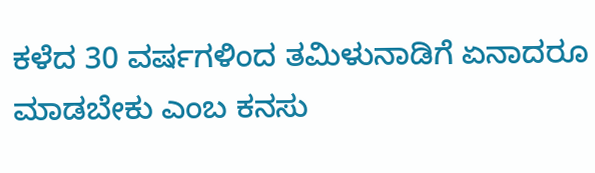ಕಳೆದ 30 ವರ್ಷಗಳಿಂದ ತಮಿಳುನಾಡಿಗೆ ಏನಾದರೂ ಮಾಡಬೇಕು ಎಂಬ ಕನಸು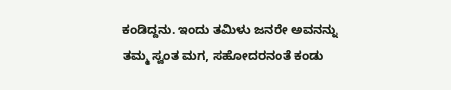ಕಂಡಿದ್ದನು. ಇಂದು ತಮಿಳು ಜನರೇ ಅವನನ್ನು ತಮ್ಮ ಸ್ವಂತ ಮಗ, ಸಹೋದರನಂತೆ ಕಂಡು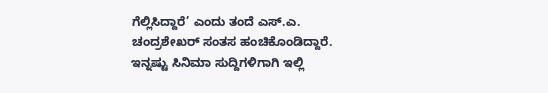ಗೆಲ್ಲಿಸಿದ್ದಾರೆ’ ಎಂದು ತಂದೆ ಎಸ್.ಎ. ಚಂದ್ರಶೇಖರ್ ಸಂತಸ ಹಂಚಿಕೊಂಡಿದ್ದಾರೆ.
ಇನ್ನಷ್ಟು ಸಿನಿಮಾ ಸುದ್ದಿಗಳಿಗಾಗಿ ಇಲ್ಲಿ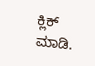ಕ್ಲಿಕ್ ಮಾಡಿ.